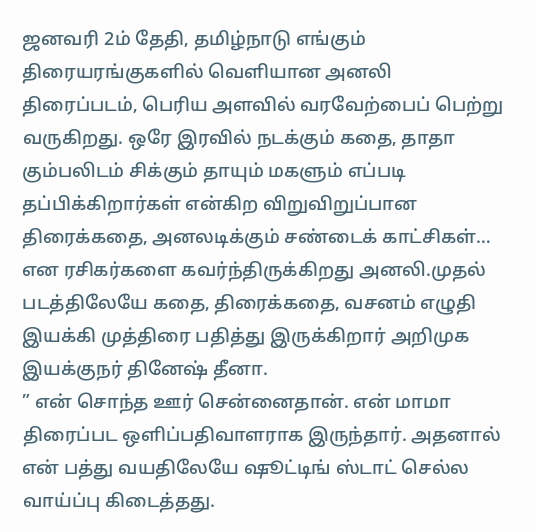ஜனவரி 2ம் தேதி, தமிழ்நாடு எங்கும் திரையரங்குகளில் வெளியான அனலி திரைப்படம், பெரிய அளவில் வரவேற்பைப் பெற்று வருகிறது. ஒரே இரவில் நடக்கும் கதை, தாதா கும்பலிடம் சிக்கும் தாயும் மகளும் எப்படி தப்பிக்கிறார்கள் என்கிற விறுவிறுப்பான திரைக்கதை, அனலடிக்கும் சண்டைக் காட்சிகள்… என ரசிகர்களை கவர்ந்திருக்கிறது அனலி.முதல் படத்திலேயே கதை, திரைக்கதை, வசனம் எழுதி இயக்கி முத்திரை பதித்து இருக்கிறார் அறிமுக இயக்குநர் தினேஷ் தீனா.
” என் சொந்த ஊர் சென்னைதான். என் மாமா திரைப்பட ஒளிப்பதிவாளராக இருந்தார். அதனால் என் பத்து வயதிலேயே ஷூட்டிங் ஸ்டாட் செல்ல வாய்ப்பு கிடைத்தது.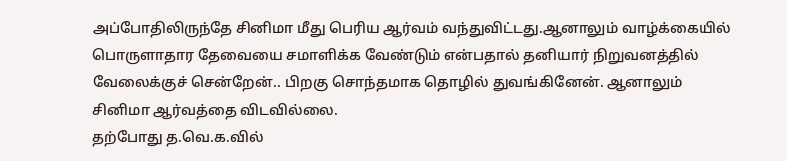அப்போதிலிருந்தே சினிமா மீது பெரிய ஆர்வம் வந்துவிட்டது.ஆனாலும் வாழ்க்கையில் பொருளாதார தேவையை சமாளிக்க வேண்டும் என்பதால் தனியார் நிறுவனத்தில் வேலைக்குச் சென்றேன்.. பிறகு சொந்தமாக தொழில் துவங்கினேன். ஆனாலும் சினிமா ஆர்வத்தை விடவில்லை.
தற்போது த.வெ.க.வில்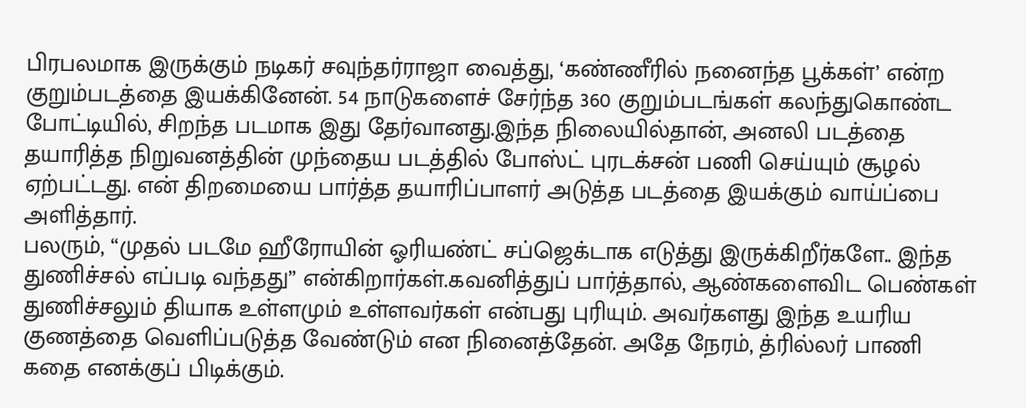பிரபலமாக இருக்கும் நடிகர் சவுந்தர்ராஜா வைத்து, ‘கண்ணீரில் நனைந்த பூக்கள்’ என்ற குறும்படத்தை இயக்கினேன். 54 நாடுகளைச் சேர்ந்த 360 குறும்படங்கள் கலந்துகொண்ட போட்டியில், சிறந்த படமாக இது தேர்வானது.இந்த நிலையில்தான், அனலி படத்தை தயாரித்த நிறுவனத்தின் முந்தைய படத்தில் போஸ்ட் புரடக்சன் பணி செய்யும் சூழல் ஏற்பட்டது. என் திறமையை பார்த்த தயாரிப்பாளர் அடுத்த படத்தை இயக்கும் வாய்ப்பை அளித்தார்.
பலரும், “முதல் படமே ஹீரோயின் ஓரியண்ட் சப்ஜெக்டாக எடுத்து இருக்கிறீர்களே.. இந்த துணிச்சல் எப்படி வந்தது” என்கிறார்கள்.கவனித்துப் பார்த்தால், ஆண்களைவிட பெண்கள் துணிச்சலும் தியாக உள்ளமும் உள்ளவர்கள் என்பது புரியும். அவர்களது இந்த உயரிய குணத்தை வெளிப்படுத்த வேண்டும் என நினைத்தேன். அதே நேரம், த்ரில்லர் பாணி கதை எனக்குப் பிடிக்கும்.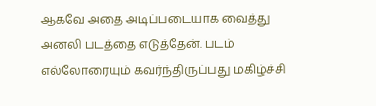ஆகவே அதை அடிப்படையாக வைத்து அனலி படத்தை எடுத்தேன். படம் எல்லோரையும் கவர்ந்திருப்பது மகிழ்ச்சி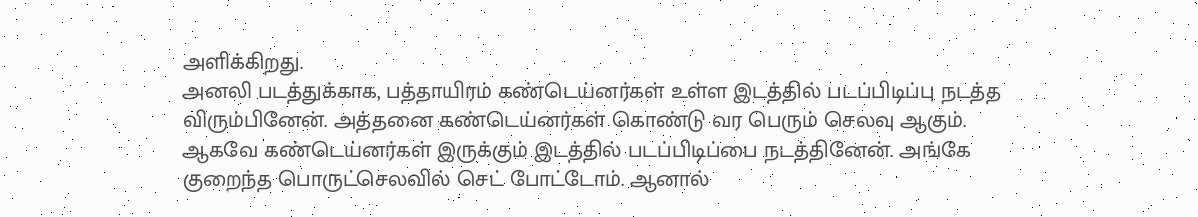அளிக்கிறது.
அனலி படத்துக்காக, பத்தாயிரம் கண்டெய்னர்கள் உள்ள இடத்தில் படப்பிடிப்பு நடத்த விரும்பினேன். அத்தனை கண்டெய்னர்கள் கொண்டு வர பெரும் செலவு ஆகும். ஆகவே கண்டெய்னர்கள் இருக்கும் இடத்தில் படப்பிடிப்பை நடத்தினேன். அங்கே குறைந்த பொருட்செலவில் செட் போட்டோம். ஆனால்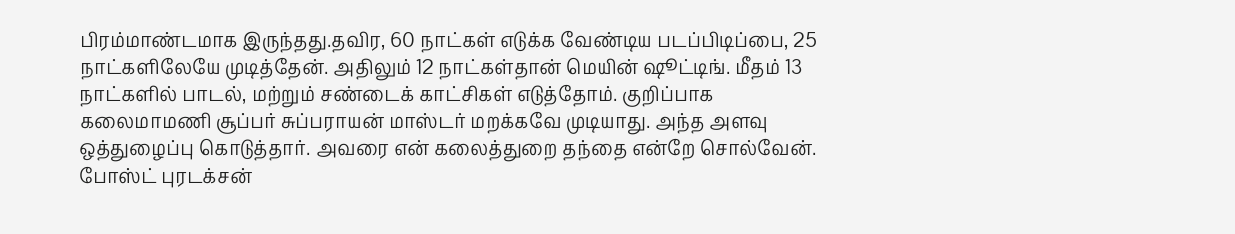பிரம்மாண்டமாக இருந்தது.தவிர, 60 நாட்கள் எடுக்க வேண்டிய படப்பிடிப்பை, 25 நாட்களிலேயே முடித்தேன். அதிலும் 12 நாட்கள்தான் மெயின் ஷூட்டிங். மீதம் 13 நாட்களில் பாடல், மற்றும் சண்டைக் காட்சிகள் எடுத்தோம். குறிப்பாக கலைமாமணி சூப்பர் சுப்பராயன் மாஸ்டர் மறக்கவே முடியாது. அந்த அளவு ஒத்துழைப்பு கொடுத்தார். அவரை என் கலைத்துறை தந்தை என்றே சொல்வேன்.
போஸ்ட் புரடக்சன்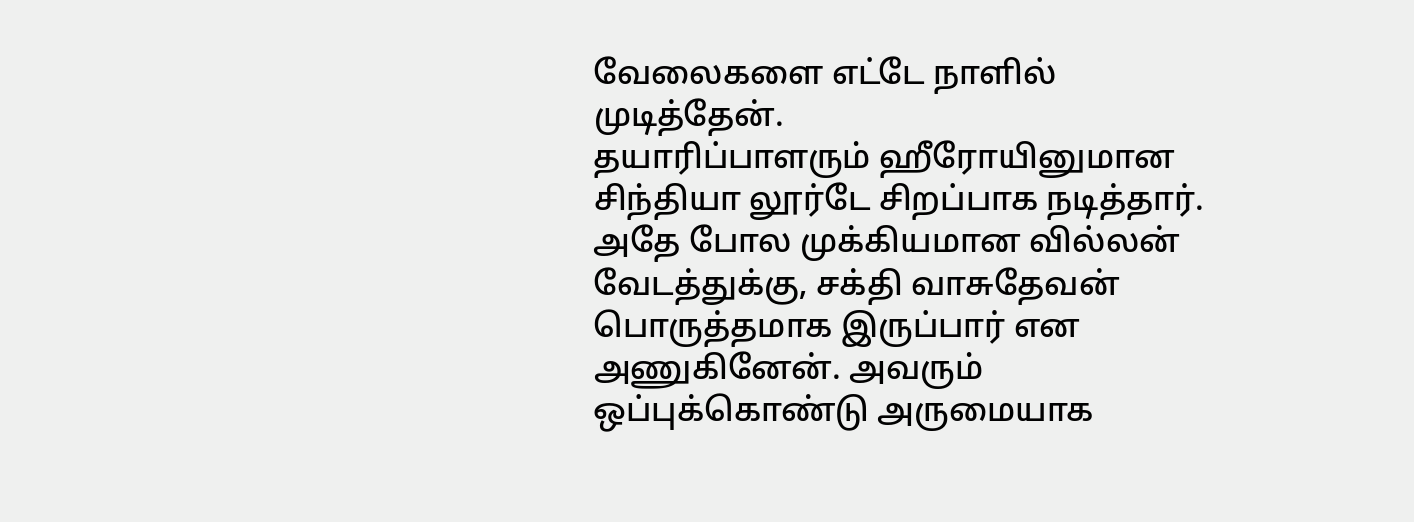வேலைகளை எட்டே நாளில் முடித்தேன்.
தயாரிப்பாளரும் ஹீரோயினுமான சிந்தியா லூர்டே சிறப்பாக நடித்தார்.
அதே போல முக்கியமான வில்லன் வேடத்துக்கு, சக்தி வாசுதேவன் பொருத்தமாக இருப்பார் என அணுகினேன். அவரும் ஒப்புக்கொண்டு அருமையாக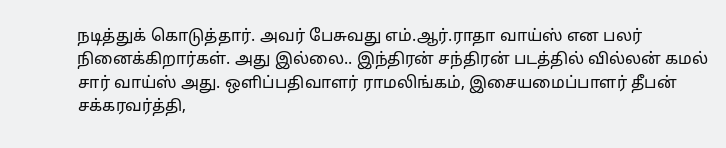நடித்துக் கொடுத்தார். அவர் பேசுவது எம்.ஆர்.ராதா வாய்ஸ் என பலர் நினைக்கிறார்கள். அது இல்லை.. இந்திரன் சந்திரன் படத்தில் வில்லன் கமல் சார் வாய்ஸ் அது. ஒளிப்பதிவாளர் ராமலிங்கம், இசையமைப்பாளர் தீபன் சக்கரவர்த்தி,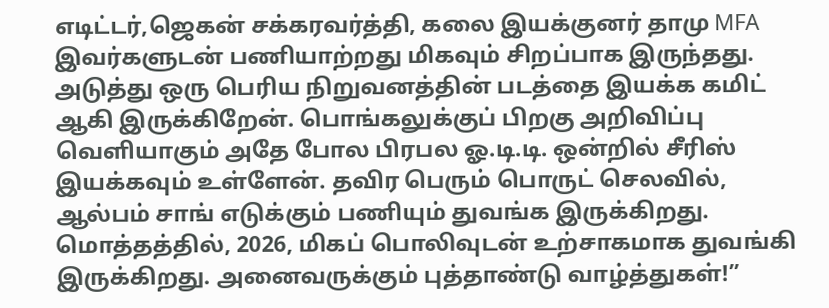எடிட்டர்,ஜெகன் சக்கரவர்த்தி, கலை இயக்குனர் தாமு MFA இவர்களுடன் பணியாற்றது மிகவும் சிறப்பாக இருந்தது.
அடுத்து ஒரு பெரிய நிறுவனத்தின் படத்தை இயக்க கமிட் ஆகி இருக்கிறேன். பொங்கலுக்குப் பிறகு அறிவிப்பு வெளியாகும் அதே போல பிரபல ஓ.டி.டி. ஒன்றில் சீரிஸ் இயக்கவும் உள்ளேன். தவிர பெரும் பொருட் செலவில், ஆல்பம் சாங் எடுக்கும் பணியும் துவங்க இருக்கிறது.
மொத்தத்தில், 2026, மிகப் பொலிவுடன் உற்சாகமாக துவங்கி இருக்கிறது. அனைவருக்கும் புத்தாண்டு வாழ்த்துகள்!”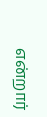என்றார்